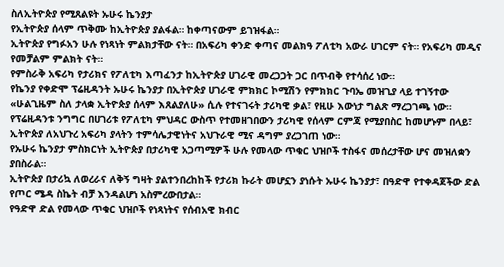ስለኢትዮጵያ የሚጸልዩት ኡሁሩ ኬንያታ
የኢትዮጵያ ሰላም ጥቅሙ ከኢትዮጵያ ያልፋል። ከቀጣናውም ይገዝፋል።
ኢትዮጵያ የግፉአን ሁሉ የነጻነት ምልክታቸው ናት። በአፍሪካ ቀንድ ቀጣና መልክዓ ፖለቲካ አውራ ሀገርም ናት። የአፍሪካ መዲና የመቻልም ምልክት ናት።
የምስራቅ አፍሪካ የታሪክና የፖለቲካ እጣፈንታ ከኢትዮጵያ ሀገራዊ መረጋጋት ጋር በጥብቅ የተሳሰረ ነው።
የኬንያ የቀድሞ ፕሬዚዳንት ኡሁሩ ኬንያታ በኢትዮጵያ ሀገራዊ ምክክር ኮሚሽን የምክክር ጉባኤ መዝጊያ ላይ ተገኝተው «ሁልጊዜም ስለ ታላቋ ኢትዮጵያ ሰላም እጸልያለሁ» ሲሉ የተናገሩት ታሪካዊ ቃል፣ የዚሁ እውነታ ግልጽ ማረጋገጫ ነው።
የፕሬዚዳንቱ ንግግር በሀገሪቱ የፖለቲካ ምህዳር ውስጥ የተመዘገበውን ታሪካዊ የሰላም ርምጃ የሚያበስር ከመሆኑም በላይ፣ ኢትዮጵያ ለአህጉረ አፍሪካ ያላትን ተምሳሌታዊነትና አህጉራዊ ሚና ዳግም ያረጋገጠ ነው።
የኡሁሩ ኬንያታ ምስክርነት ኢትዮጵያ በታሪካዊ አጋጣሚዎች ሁሉ የመላው ጥቁር ህዝቦች ተስፋና መሰረታቸው ሆና መዝለቋን ያበስራል።
ኢትዮጵያ በታሪኳ ለወረራና ለቅኝ ግዛት ያልተንበረከከች የታሪክ ኩራት መሆኗን ያነሱት ኡሁሩ ኬንያታ፣ በዓድዋ የተቀዳጀችው ድል የጦር ሜዳ ስኬት ብቻ እንዳልሆነ አስምረውበታል።
የዓድዋ ድል የመላው ጥቁር ህዝቦች የነጻነትና የሰብአዊ ክብር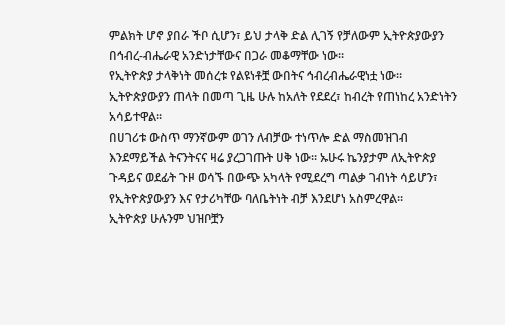ምልክት ሆኖ ያበራ ችቦ ሲሆን፣ ይህ ታላቅ ድል ሊገኝ የቻለውም ኢትዮጵያውያን በኅብረ-ብሔራዊ አንድነታቸውና በጋራ መቆማቸው ነው።
የኢትዮጵያ ታላቅነት መሰረቱ የልዩነቶቿ ውበትና ኅብረብሔራዊነቷ ነው። ኢትዮጵያውያን ጠላት በመጣ ጊዜ ሁሉ ከአለት የደደረ፣ ከብረት የጠነከረ አንድነትን አሳይተዋል።
በሀገሪቱ ውስጥ ማንኛውም ወገን ለብቻው ተነጥሎ ድል ማስመዝገብ እንደማይችል ትናንትናና ዛሬ ያረጋገጡት ሀቅ ነው። ኡሁሩ ኬንያታም ለኢትዮጵያ ጉዳይና ወደፊት ጉዞ ወሳኙ በውጭ አካላት የሚደረግ ጣልቃ ገብነት ሳይሆን፣ የኢትዮጵያውያን እና የታሪካቸው ባለቤትነት ብቻ እንደሆነ አስምረዋል።
ኢትዮጵያ ሁሉንም ህዝቦቿን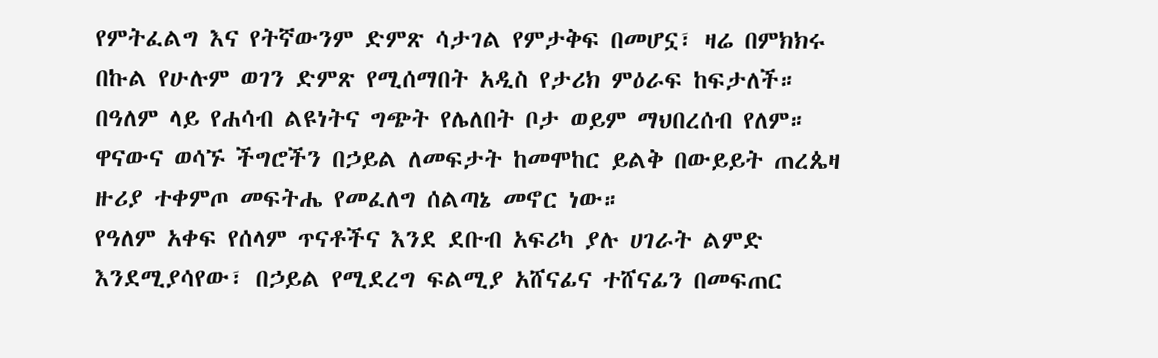የምትፈልግ እና የትኛውንም ድምጽ ሳታገል የምታቅፍ በመሆኗ፣ ዛሬ በምክክሩ በኩል የሁሉም ወገን ድምጽ የሚሰማበት አዲስ የታሪክ ምዕራፍ ከፍታለች።
በዓለም ላይ የሐሳብ ልዩነትና ግጭት የሌለበት ቦታ ወይም ማህበረሰብ የለም። ዋናውና ወሳኙ ችግሮችን በኃይል ለመፍታት ከመሞከር ይልቅ በውይይት ጠረጴዛ ዙሪያ ተቀምጦ መፍትሔ የመፈለግ ሰልጣኔ መኖር ነው።
የዓለም አቀፍ የሰላም ጥናቶችና እንደ ደቡብ አፍሪካ ያሉ ሀገራት ልምድ እንደሚያሳየው፣ በኃይል የሚደረግ ፍልሚያ አሸናፊና ተሸናፊን በመፍጠር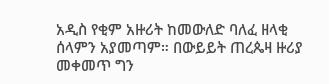አዲስ የቂም አዙሪት ከመውለድ ባለፈ ዘላቂ ሰላምን አያመጣም። በውይይት ጠረጴዛ ዙሪያ መቀመጥ ግን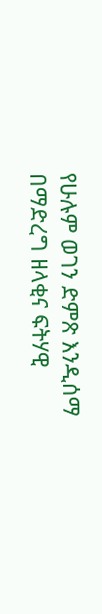የሁሉም ወገን ድምጽ እንዲሰማ በማድረግ ዘላቂና ፍትሃዊ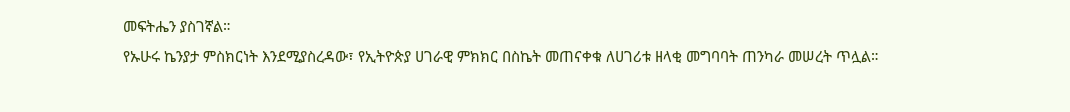መፍትሔን ያስገኛል።
የኡሁሩ ኬንያታ ምስክርነት እንደሚያስረዳው፣ የኢትዮጵያ ሀገራዊ ምክክር በስኬት መጠናቀቁ ለሀገሪቱ ዘላቂ መግባባት ጠንካራ መሠረት ጥሏል።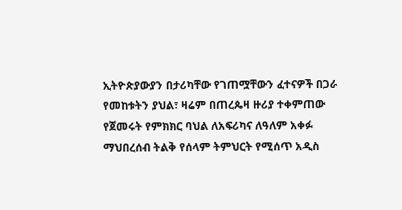ኢትዮጵያውያን በታሪካቸው የገጠሟቸውን ፈተናዎች በጋራ የመከቱትን ያህል፣ ዛሬም በጠረጴዛ ዙሪያ ተቀምጠው የጀመሩት የምክክር ባህል ለአፍሪካና ለዓለም አቀፉ ማህበረሰብ ትልቅ የሰላም ትምህርት የሚሰጥ አዲስ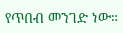የጥበብ መንገድ ነው።